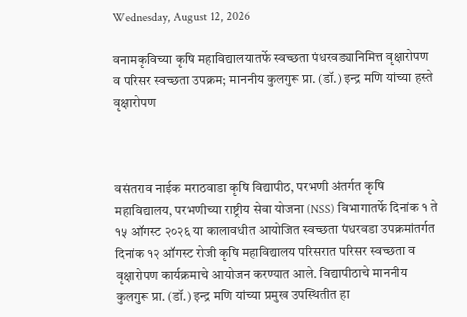Wednesday, August 12, 2026

वनामकृविच्या कृषि महाविद्यालयातर्फे स्वच्छता पंधरवड्यानिमित्त वृक्षारोपण व परिसर स्वच्छता उपक्रम; माननीय कुलगुरू प्रा. (डॉ.) इन्द्र मणि यांच्या हस्ते वृक्षारोपण



वसंतराव नाईक मराठवाडा कृषि विद्यापीठ, परभणी अंतर्गत कृषि महाविद्यालय, परभणीच्या राष्ट्रीय सेवा योजना (NSS) विभागातर्फे दिनांक १ ते १५ ऑगस्ट २०२६ या कालावधीत आयोजित स्वच्छता पंधरवडा उपक्रमांतर्गत दिनांक १२ ऑगस्ट रोजी कृषि महाविद्यालय परिसरात परिसर स्वच्छता व वृक्षारोपण कार्यक्रमाचे आयोजन करण्यात आले. विद्यापीठाचे माननीय कुलगुरू प्रा. (डॉ.) इन्द्र मणि यांच्या प्रमुख उपस्थितीत हा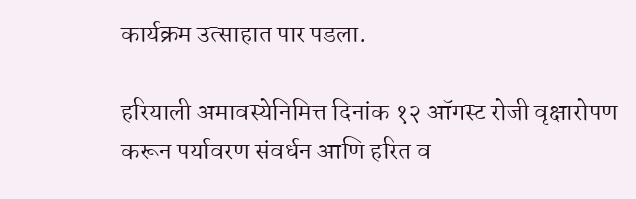कार्यक्रम उत्साहात पार पडला.

हरियाली अमावस्येनिमित्त दिनांक १२ ऑगस्ट रोजी वृक्षारोपण करून पर्यावरण संवर्धन आणि हरित व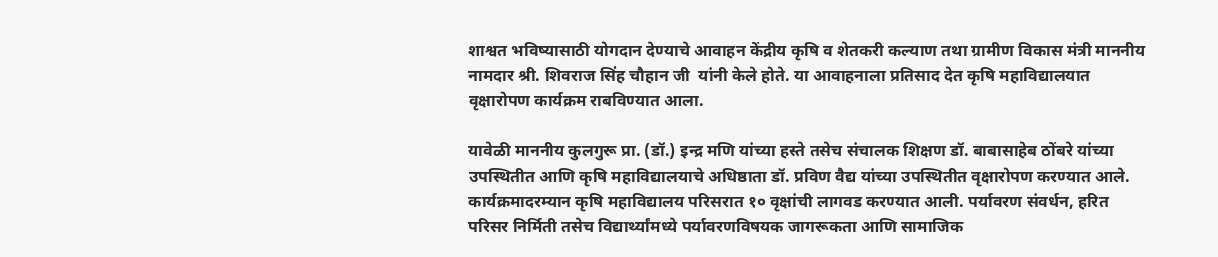शाश्वत भविष्यासाठी योगदान देण्याचे आवाहन केंद्रीय कृषि व शेतकरी कल्याण तथा ग्रामीण विकास मंत्री माननीय नामदार श्री. शिवराज सिंह चौहान जी  यांनी केले होते. या आवाहनाला प्रतिसाद देत कृषि महाविद्यालयात वृक्षारोपण कार्यक्रम राबविण्यात आला.

यावेळी माननीय कुलगुरू प्रा. (डॉ.) इन्द्र मणि यांच्या हस्ते तसेच संचालक शिक्षण डॉ. बाबासाहेब ठोंबरे यांच्या उपस्थितीत आणि कृषि महाविद्यालयाचे अधिष्ठाता डॉ. प्रविण वैद्य यांच्या उपस्थितीत वृक्षारोपण करण्यात आले. कार्यक्रमादरम्यान कृषि महाविद्यालय परिसरात १० वृक्षांची लागवड करण्यात आली. पर्यावरण संवर्धन, हरित परिसर निर्मिती तसेच विद्यार्थ्यांमध्ये पर्यावरणविषयक जागरूकता आणि सामाजिक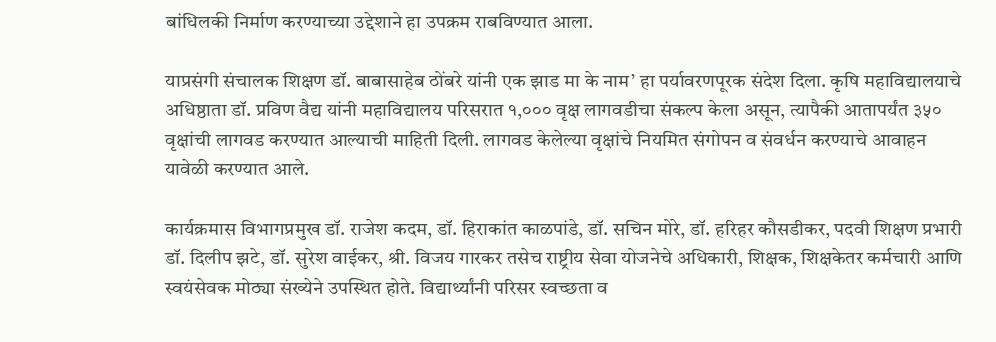बांधिलकी निर्माण करण्याच्या उद्देशाने हा उपक्रम राबविण्यात आला.

याप्रसंगी संचालक शिक्षण डॉ. बाबासाहेब ठोंबरे यांनी एक झाड मा के नाम’ हा पर्यावरणपूरक संदेश दिला. कृषि महाविद्यालयाचे अधिष्ठाता डॉ. प्रविण वैद्य यांनी महाविद्यालय परिसरात १,००० वृक्ष लागवडीचा संकल्प केला असून, त्यापैकी आतापर्यंत ३५० वृक्षांची लागवड करण्यात आल्याची माहिती दिली. लागवड केलेल्या वृक्षांचे नियमित संगोपन व संवर्धन करण्याचे आवाहन यावेळी करण्यात आले.

कार्यक्रमास विभागप्रमुख डॉ. राजेश कदम, डॉ. हिराकांत काळपांडे, डॉ. सचिन मोरे, डॉ. हरिहर कौसडीकर, पदवी शिक्षण प्रभारी डॉ. दिलीप झटे, डॉ. सुरेश वाईकर, श्री. विजय गारकर तसेच राष्ट्रीय सेवा योजनेचे अधिकारी, शिक्षक, शिक्षकेतर कर्मचारी आणि स्वयंसेवक मोठ्या संख्येने उपस्थित होते. विद्यार्थ्यांनी परिसर स्वच्छता व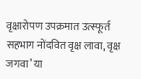वृक्षारोपण उपक्रमात उत्स्फूर्त सहभाग नोंदवित वृक्ष लावा, वृक्ष जगवा’ या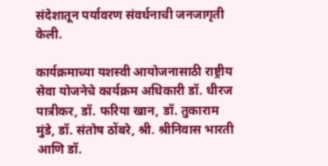संदेशातून पर्यावरण संवर्धनाची जनजागृती केली.

कार्यक्रमाच्या यशस्वी आयोजनासाठी राष्ट्रीय सेवा योजनेचे कार्यक्रम अधिकारी डॉ. धीरज पात्रीकर, डॉ. फरिया खान, डॉ. तुकाराम मुंडे, डॉ. संतोष ठोंबरे, श्री. श्रीनिवास भारती आणि डॉ.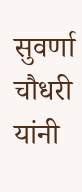सुवर्णा चौधरी यांनी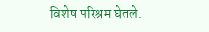विशेष परिश्रम घेतले.